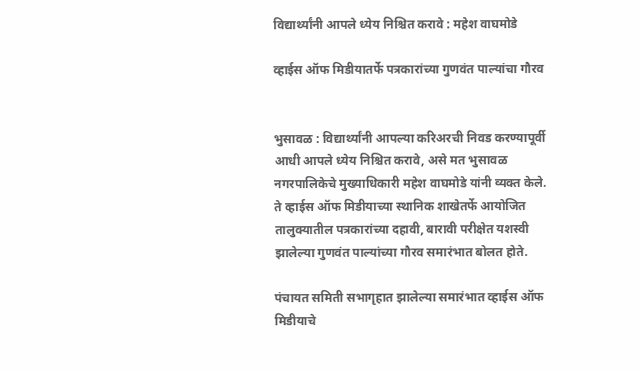विद्यार्थ्यांनी आपले ध्येय निश्चित करावे : महेश वाघमोडे

व्हाईस ऑफ मिडीयातर्फे पत्रकारांच्या गुणवंत पाल्यांचा गौरव


भुसावळ : विद्यार्थ्यांनी आपल्या करिअरची निवड करण्यापूर्वी आधी आपले ध्येय निश्चित करावे, असे मत भुसावळ नगरपालिकेचे मुख्याधिकारी महेश वाघमोडे यांनी व्यक्त केले. ते व्हाईस ऑफ मिडीयाच्या स्थानिक शाखेतर्फे आयोजित तालुक्यातील पत्रकारांच्या दहावी, बारावी परीक्षेत यशस्वी झालेल्या गुणवंत पाल्यांच्या गौरव समारंभात बोलत होते.

पंचायत समिती सभागृहात झालेल्या समारंभात व्हाईस ऑफ मिडीयाचे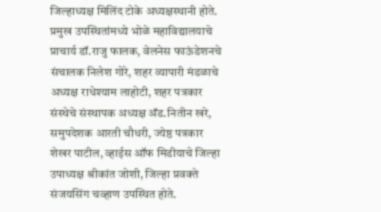जिल्हाध्यक्ष मिलिंद टोके अध्यक्षस्थानी होते. प्रमुख उपस्थितांमध्ये भोळे महाविद्यालयाचे प्राचार्य डॉ.राजु फालक, वेलनेस फाऊंडेशनचे संचालक निलेश गोरे, शहर व्यापारी मंडळाचे अध्यक्ष राधेश्याम लाहोटी, शहर पत्रकार संस्थेचे संस्थापक अध्यक्ष अ‍ॅड.नितीन खरे, समुपदेशक आरती चौधरी, ज्येष्ठ पत्रकार शेखर पाटील, व्हाईस ऑफ मिडीयाचे जिल्हा उपाध्यक्ष श्रीकांत जोशी, जिल्हा प्रवक्ते संजयसिंग चव्हाण उपस्थित होते.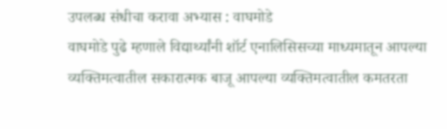उपलब्ध संधीचा करावा अभ्यास : वाघमोडे
वाघमोडे पुढे म्हणाले विद्यार्थ्यांनी शॉर्ट एनालिसिसच्या माध्यमातून आपल्या व्यक्तिमत्वातील सकारात्मक बाजू आपल्या व्यक्तिमत्वातील कमतरता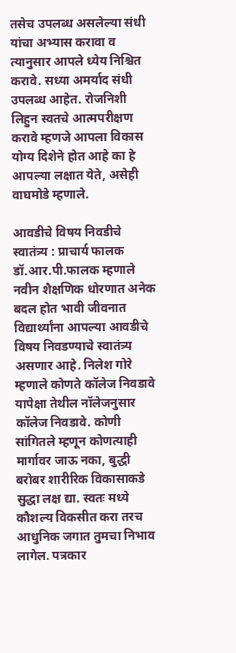तसेच उपलब्ध असलेल्या संधी यांचा अभ्यास करावा व त्यानुसार आपले ध्येय निश्चित करावे. सध्या अमर्याद संधी उपलब्ध आहेत. रोजनिशी लिहुन स्वतचे आत्मपरीक्षण करावे म्हणजे आपला विकास योग्य दिशेने होत आहे का हे आपल्या लक्षात येते, असेही वाघमोडे म्हणाले.

आवडीचे विषय निवडीचे स्वातंत्र्य : प्राचार्य फालक
डॉ.आर.पी.फालक म्हणाले नवीन शैक्षणिक धोरणात अनेक बदल होत भावी जीवनात विद्यार्थ्यांना आपल्या आवडीचे विषय निवडण्याचे स्वातंत्र्य असणार आहे. निलेश गोरे म्हणाले कोणते कॉलेज निवडावे यापेक्षा तेथील नॉलेजनुसार कॉलेज निवडावे. कोणी सांगितले म्हणून कोणत्याही मार्गावर जाऊ नका, बुद्धी बरोबर शारीरिक विकासाकडे सुद्धा लक्ष द्या. स्वतः मध्ये कौशल्य विकसीत करा तरच आधुनिक जगात तुमचा निभाव लागेल. पत्रकार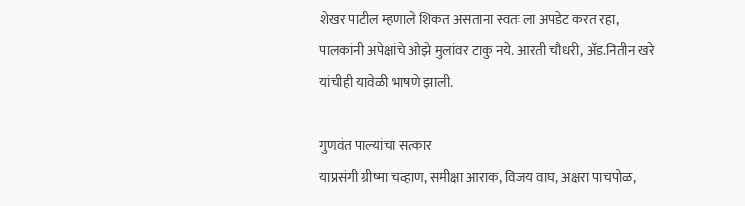शेखर पाटील म्हणाले शिकत असताना स्वतः ला अपडेट करत रहा, पालकांनी अपेक्षांचे ओझे मुलांवर टाकु नये. आरती चौधरी, अ‍ॅड.नितीन खरे यांचीही यावेळी भाषणे झाली.

गुणवंत पाल्यांचा सत्कार
याप्रसंगी ग्रीष्मा चव्हाण, समीक्षा आराक, विजय वाघ, अक्षरा पाचपोळ,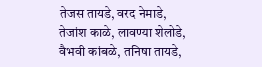तेजस तायडे, वरद नेमाडे, तेजांश काळे, लावण्या शेलोडे, वैभवी कांबळे, तनिषा तायडे,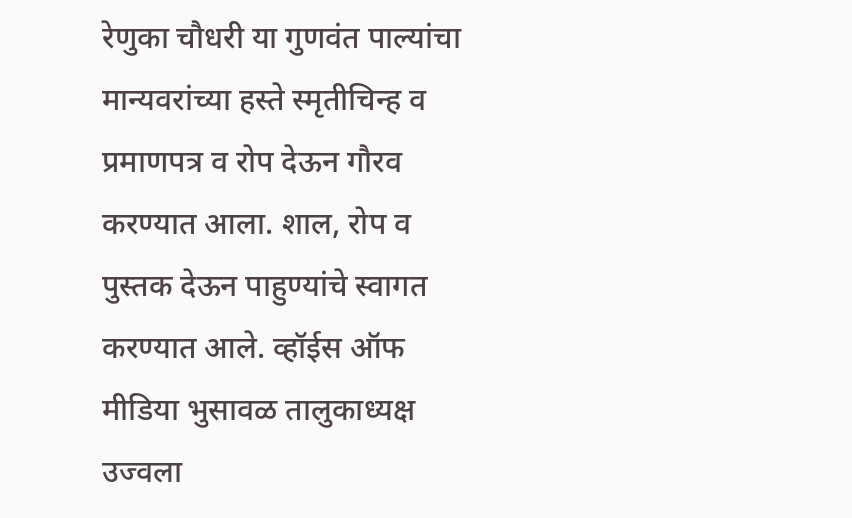रेणुका चौधरी या गुणवंत पाल्यांचा मान्यवरांच्या हस्ते स्मृतीचिन्ह व प्रमाणपत्र व रोप देऊन गौरव करण्यात आला. शाल, रोप व पुस्तक देऊन पाहुण्यांचे स्वागत करण्यात आले. व्हॉईस ऑफ मीडिया भुसावळ तालुकाध्यक्ष उज्वला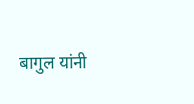बागुल यांनी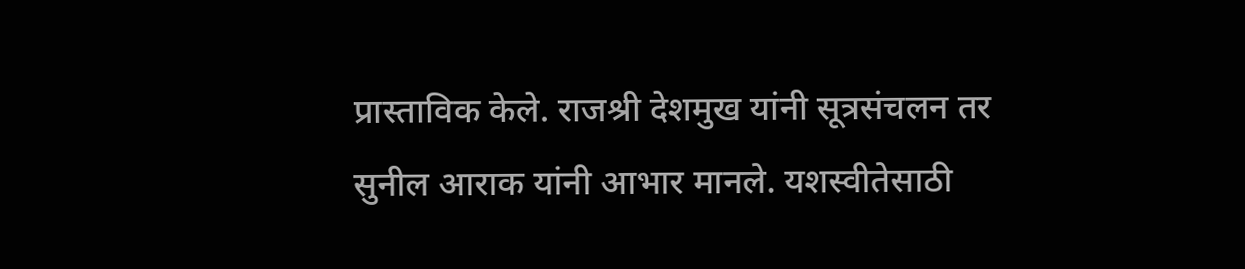प्रास्ताविक केले. राजश्री देशमुख यांनी सूत्रसंचलन तर सुनील आराक यांनी आभार मानले. यशस्वीतेसाठी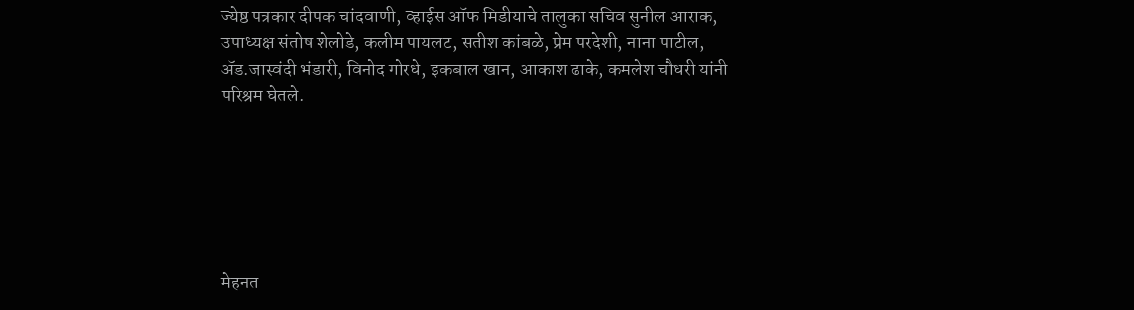ज्येष्ठ पत्रकार दीपक चांदवाणी, व्हाईस ऑफ मिडीयाचे तालुका सचिव सुनील आराक, उपाध्यक्ष संतोष शेलोडे, कलीम पायलट, सतीश कांबळे, प्रेम परदेशी, नाना पाटील, अ‍ॅड.जास्वंदी भंडारी, विनोद गोरधे, इकबाल खान, आकाश ढाके, कमलेश चौधरी यांनी परिश्रम घेतले.






मेहनत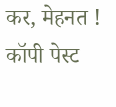कर, मेहनत ! कॉपी पेस्ट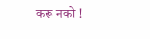करू नको !